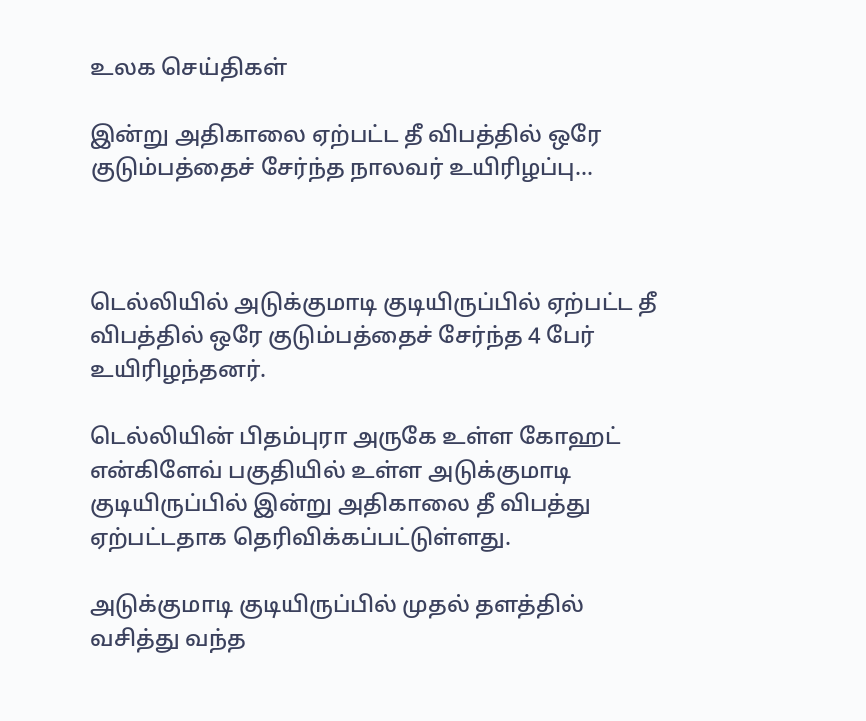உலக செய்திகள்

இன்று அதிகாலை ஏற்பட்ட தீ விபத்தில் ஒரே குடும்பத்தைச் சேர்ந்த நாலவர் உயிரிழப்பு…



டெல்லியில் அடுக்குமாடி குடியிருப்பில் ஏற்பட்ட தீ விபத்தில் ஒரே குடும்பத்தைச் சேர்ந்த 4 பேர் உயிரிழந்தனர்.

டெல்லியின் பிதம்புரா அருகே உள்ள கோஹட் என்கிளேவ் பகுதியில் உள்ள அடுக்குமாடி குடியிருப்பில் இன்று அதிகாலை தீ விபத்து ஏற்பட்டதாக தெரிவிக்கப்பட்டுள்ளது.

அடுக்குமாடி குடியிருப்பில் முதல் தளத்தில் வசித்து வந்த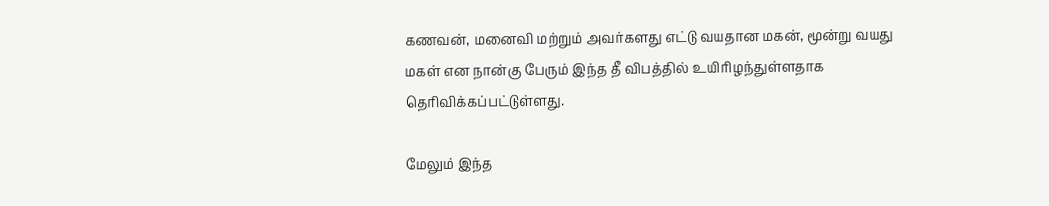கணவன், மனைவி மற்றும் அவர்களது எட்டு வயதான மகன், மூன்று வயது மகள் என நான்கு பேரும் இந்த தீ விபத்தில் உயிரிழந்துள்ளதாக தெரிவிக்கப்பட்டுள்ளது.

மேலும் இந்த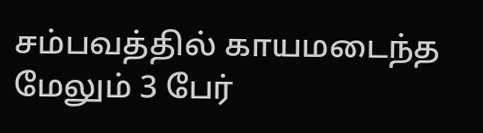சம்பவத்தில் காயமடைந்த மேலும் 3 பேர்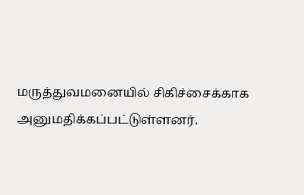மருத்துவமனையில் சிகிச்சைக்காக அனுமதிக்கப்பட்டுள்ளனர்.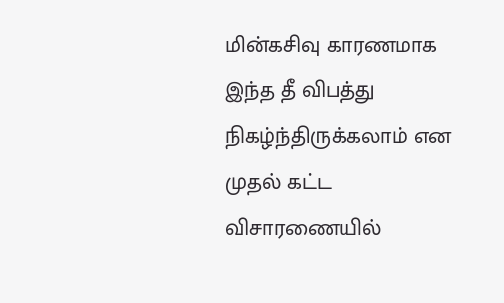மின்கசிவு காரணமாக இந்த தீ விபத்து நிகழ்ந்திருக்கலாம் என முதல் கட்ட விசாரணையில்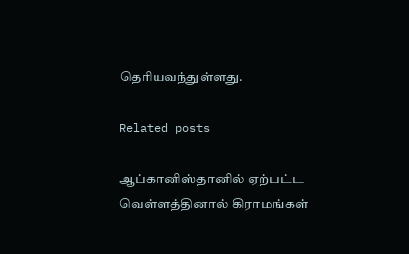தெரியவந்துள்ளது.

Related posts

ஆப்கானிஸ்தானில் ஏற்பட்ட வெள்ளத்தினால் கிராமங்கள்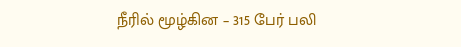நீரில் மூழ்கின – 315 பேர் பலி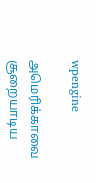wpengine

அமெரிக்காவை சூறையாடிய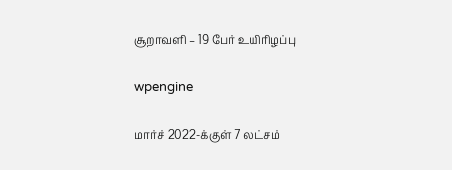சூறாவளி – 19 பேர் உயிரிழப்பு

wpengine

மார்ச் 2022-க்குள் 7 லட்சம்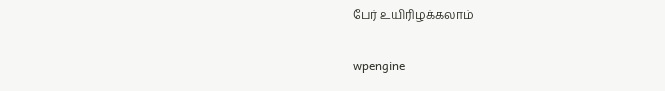பேர் உயிரிழக்கலாம்

wpengine